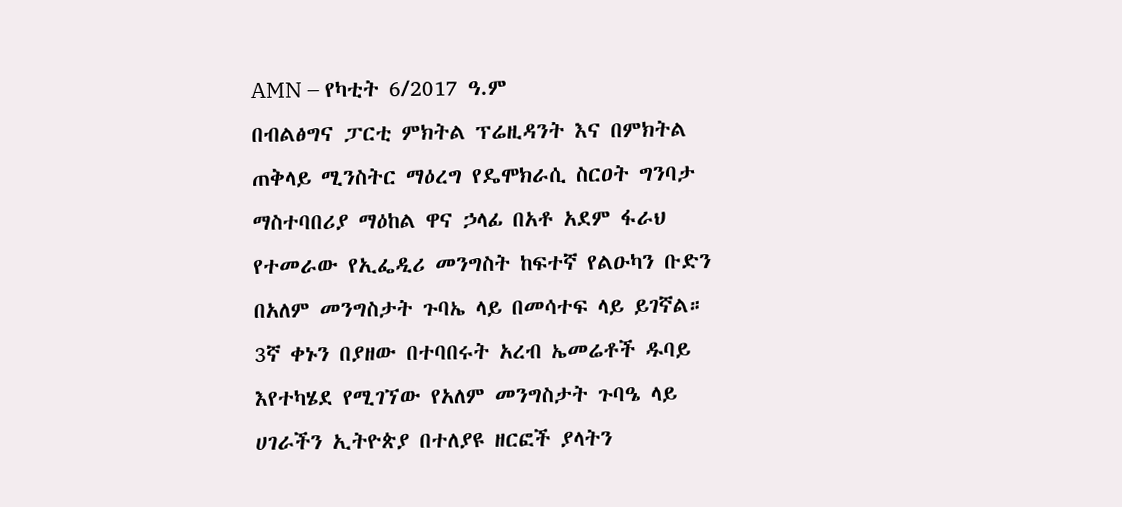AMN – የካቲት 6/2017 ዓ.ም
በብልፅግና ፓርቲ ምክትል ፕሬዚዳንት እና በምክትል ጠቅላይ ሚንስትር ማዕረግ የዴሞክራሲ ስርዐት ግንባታ ማስተባበሪያ ማዕከል ዋና ኃላፊ በአቶ አደም ፋራህ የተመራው የኢፌዲሪ መንግስት ከፍተኛ የልዑካን ቡድን በአለም መንግስታት ጉባኤ ላይ በመሳተፍ ላይ ይገኛል።
3ኛ ቀኑን በያዘው በተባበሩት አረብ ኤመሬቶች ዱባይ እየተካሄደ የሚገኘው የአለም መንግስታት ጉባዔ ላይ ሀገራችን ኢትዮጵያ በተለያዩ ዘርፎች ያላትን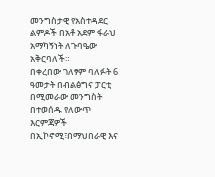መንግስታዊ የአስተዳደር ልምዶች በአቶ አደም ፋራህ አማካኝነት ለጉባዔው አቅርባለች።
በቀረበው ገለፃም ባለፉት 6 ዓመታት በብልፅግና ፓርቲ በሚመራው መንግስት በተወሰዱ የለውጥ እርምጃዎች በኢኮኖሚ፣በማህበራዊ እና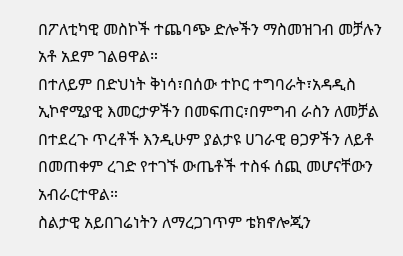በፖለቲካዊ መስኮች ተጨባጭ ድሎችን ማስመዝገብ መቻሉን አቶ አደም ገልፀዋል።
በተለይም በድህነት ቅነሳ፣በሰው ተኮር ተግባራት፣አዳዲስ ኢኮኖሚያዊ እመርታዎችን በመፍጠር፣በምግብ ራስን ለመቻል በተደረጉ ጥረቶች እንዲሁም ያልታዩ ሀገራዊ ፀጋዎችን ለይቶ በመጠቀም ረገድ የተገኙ ውጤቶች ተስፋ ሰጪ መሆናቸውን አብራርተዋል።
ስልታዊ አይበገሬነትን ለማረጋገጥም ቴክኖሎጂን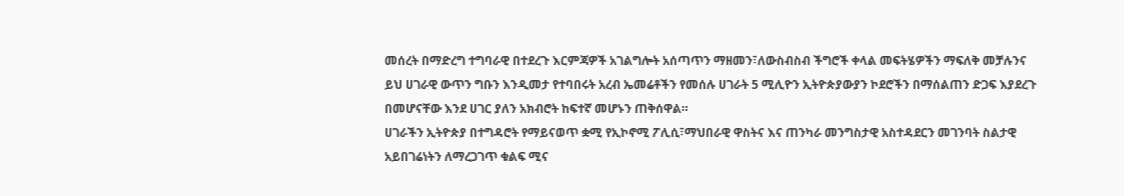መሰረት በማድረግ ተግባራዊ በተደረጉ እርምጃዎች አገልግሎት አሰጣጥን ማዘመን፣ለውስብስብ ችግሮች ቀላል መፍትሄዎችን ማፍለቅ መቻሉንና ይህ ሀገራዊ ውጥን ግቡን እንዲመታ የተባበሩት አረብ ኤመሬቶችን የመሰሉ ሀገራት 5 ሚሊዮን ኢትዮጵያውያን ኮደሮችን በማሰልጠን ድጋፍ እያደረጉ በመሆናቸው እንደ ሀገር ያለን አክብሮት ከፍተኛ መሆኑን ጠቅሰዋል።
ሀገራችን ኢትዮጵያ በተግዳሮት የማይናወጥ ቋሚ የኢኮኖሚ ፖሊሲ፣ማህበራዊ ዋስትና እና ጠንካራ መንግስታዊ አስተዳደርን መገንባት ስልታዊ አይበገሬነትን ለማረጋገጥ ቁልፍ ሚና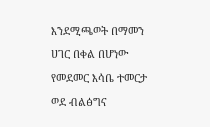እንደሚጫወት በማመን ሀገር በቀል በሆነው የመደመር እሳቤ ተመርታ ወደ ብልፅግና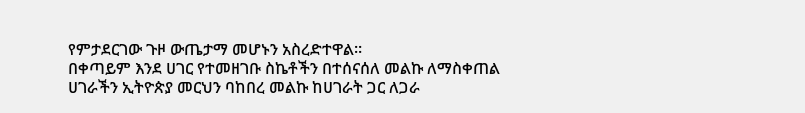የምታደርገው ጉዞ ውጤታማ መሆኑን አስረድተዋል።
በቀጣይም እንደ ሀገር የተመዘገቡ ስኬቶችን በተሰናሰለ መልኩ ለማስቀጠል ሀገራችን ኢትዮጵያ መርህን ባከበረ መልኩ ከሀገራት ጋር ለጋራ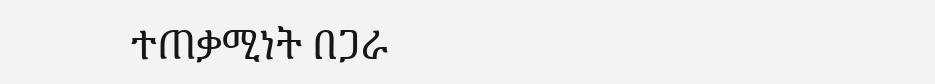ተጠቃሚነት በጋራ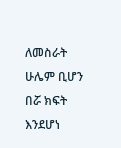ለመስራት ሁሌም ቢሆን በሯ ክፍት እንደሆነ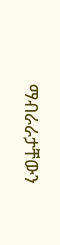ማብራራታቸውን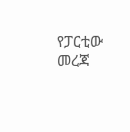የፓርቲው መረጃ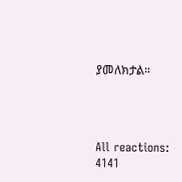ያመለክታል።




All reactions:
4141